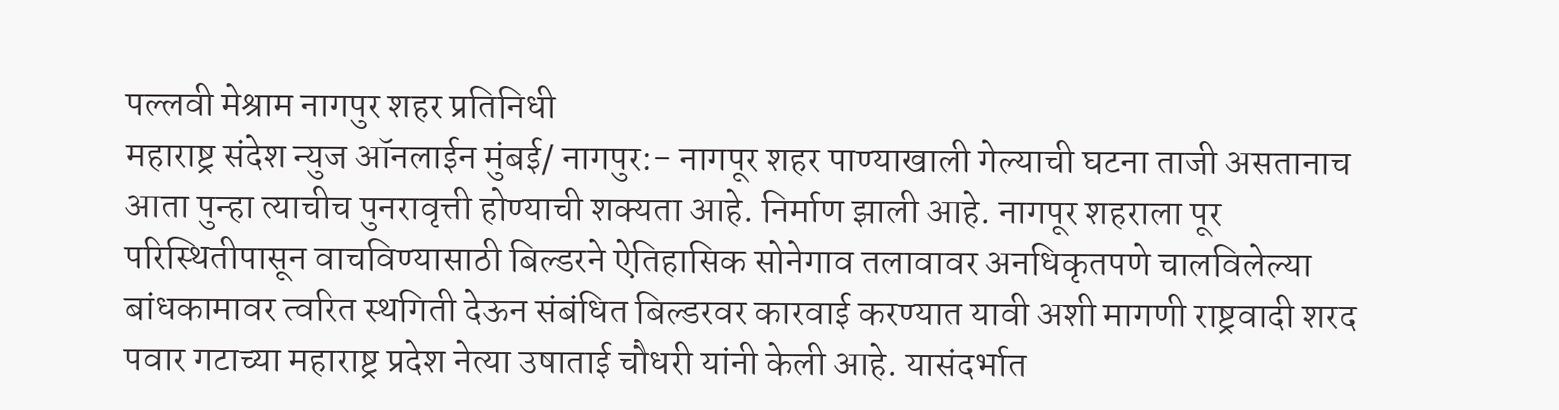पल्लवी मेश्राम नागपुर शहर प्रतिनिधी
महाराष्ट्र संदेश न्युज ऑनलाईन मुंबई/ नागपुर:- नागपूर शहर पाण्याखाली गेल्याची घटना ताजी असतानाच आता पुन्हा त्याचीच पुनरावृत्ती होण्याची शक्यता आहे. निर्माण झाली आहे. नागपूर शहराला पूर परिस्थितीपासून वाचविण्यासाठी बिल्डरने ऐतिहासिक सोनेगाव तलावावर अनधिकृतपणे चालविलेल्या बांधकामावर त्वरित स्थगिती देऊन संबंधित बिल्डरवर कारवाई करण्यात यावी अशी मागणी राष्ट्रवादी शरद पवार गटाच्या महाराष्ट्र प्रदेश नेत्या उषाताई चौधरी यांनी केली आहे. यासंदर्भात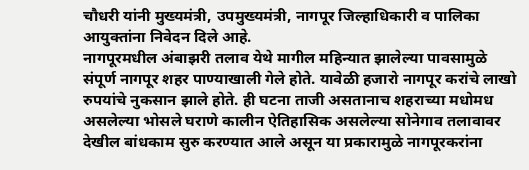चौधरी यांनी मुख्यमंत्री, उपमुख्यमंत्री, नागपूर जिल्हाधिकारी व पालिका आयुक्तांना निवेदन दिले आहे.
नागपूरमधील अंबाझरी तलाव येथे मागील महिन्यात झालेल्या पावसामुळे संपूर्ण नागपूर शहर पाण्याखाली गेले होते. यावेळी हजारो नागपूर करांचे लाखो रुपयांचे नुकसान झाले होते. ही घटना ताजी असतानाच शहराच्या मधोमध असलेल्या भोसले घराणे कालीन ऐतिहासिक असलेल्या सोनेगाव तलावावर देखील बांधकाम सुरु करण्यात आले असून या प्रकारामुळे नागपूरकरांना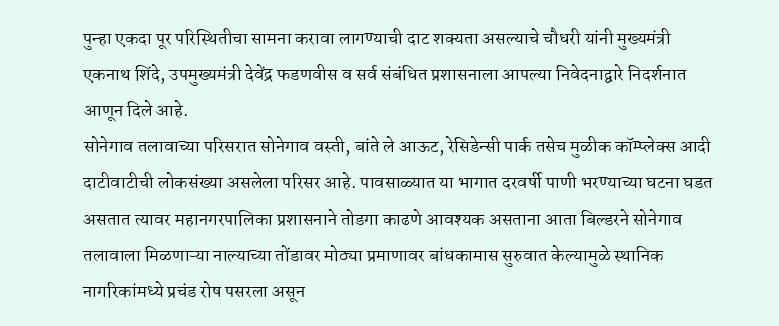पुन्हा एकदा पूर परिस्थितीचा सामना करावा लागण्याची दाट शक्यता असल्याचे चौधरी यांनी मुख्यमंत्री एकनाथ शिंदे, उपमुख्यमंत्री देवेंद्र फडणवीस व सर्व संबंधित प्रशासनाला आपल्या निवेदनाद्वारे निदर्शनात आणून दिले आहे.
सोनेगाव तलावाच्या परिसरात सोनेगाव वस्ती, बांते ले आऊट, रेसिडेन्सी पार्क तसेच मुळीक कॉम्प्लेक्स आदी दाटीवाटीची लोकसंख्या असलेला परिसर आहे. पावसाळ्यात या भागात दरवर्षी पाणी भरण्याच्या घटना घडत असतात त्यावर महानगरपालिका प्रशासनाने तोडगा काढणे आवश्यक असताना आता बिल्डरने सोनेगाव तलावाला मिळणाऱ्या नाल्याच्या तोंडावर मोठ्या प्रमाणावर बांधकामास सुरुवात केल्यामुळे स्थानिक नागरिकांमध्ये प्रचंड रोष पसरला असून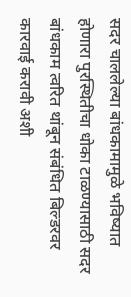सदर चाललेल्या बांधकामामुळे भविष्यात होणारा पुरस्थितीचा धोका टाळण्यासाठी सदर बांधकाम त्वरित थांबून संबंधित बिल्डरवर कारवाई करावी अशी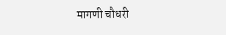मागणी चौधरी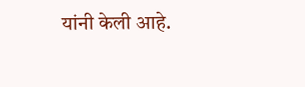यांनी केली आहे.